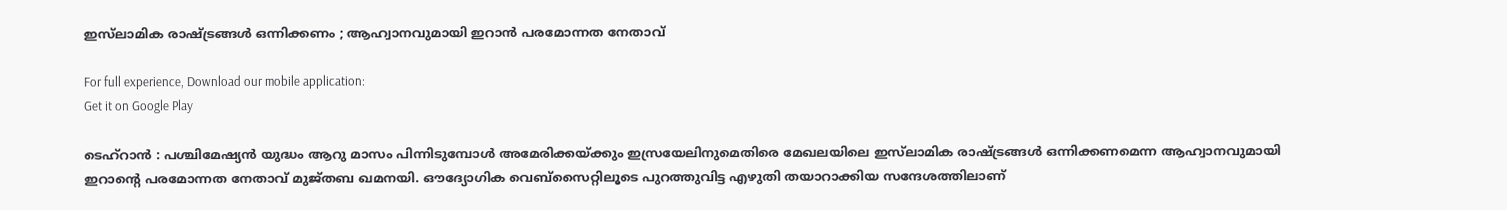ഇസ്‌ലാമിക രാഷ്ട്രങ്ങൾ ഒന്നിക്കണം ; ആഹ്വാനവുമായി ഇറാൻ പരമോന്നത നേതാവ്

For full experience, Download our mobile application:
Get it on Google Play

ടെഹ്‌റാൻ : പശ്ചിമേഷ്യൻ യുദ്ധം ആറു മാസം പിന്നിടുമ്പോൾ അമേരിക്കയ്ക്കും ഇസ്രയേലിനുമെതിരെ മേഖലയിലെ ഇസ്‌ലാമിക രാഷ്ട്രങ്ങൾ ഒന്നിക്കണമെന്ന ആഹ്വാനവുമായി ഇറാന്റെ പരമോന്നത നേതാവ് മുജ്തബ ഖമനയി. ഔദ്യോഗിക വെബ്‌സൈറ്റിലൂടെ പുറത്തുവിട്ട എഴുതി തയാറാക്കിയ സന്ദേശത്തിലാണ്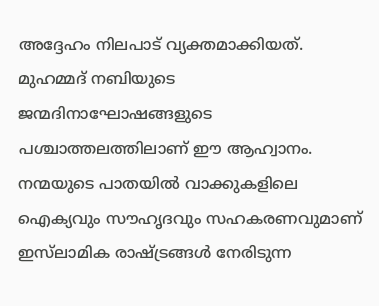അദ്ദേഹം നിലപാട് വ്യക്തമാക്കിയത്. മുഹമ്മദ് നബിയുടെ ജന്മദിനാഘോഷങ്ങളുടെ പശ്ചാത്തലത്തിലാണ് ഈ ആഹ്വാനം. നന്മയുടെ പാതയിൽ വാക്കുകളിലെ ഐക്യവും സൗഹൃദവും സഹകരണവുമാണ് ഇസ്‌ലാമിക രാഷ്ട്രങ്ങൾ നേരിടുന്ന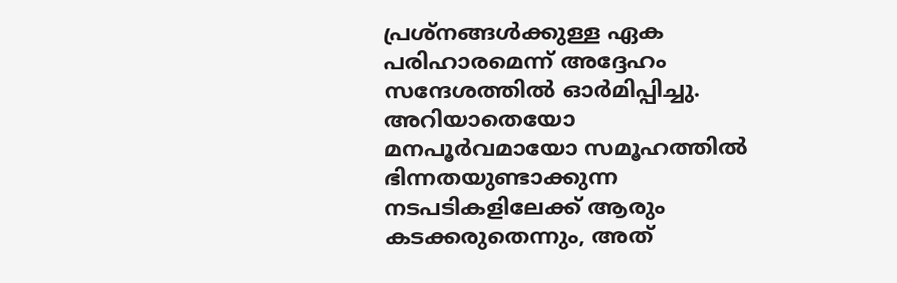പ്രശ്നങ്ങൾക്കുള്ള ഏക പരിഹാരമെന്ന് അദ്ദേഹം സന്ദേശത്തിൽ ഓർമിപ്പിച്ചു. അറിയാതെയോ മനപൂർവമായോ സമൂഹത്തിൽ ഭിന്നതയുണ്ടാക്കുന്ന നടപടികളിലേക്ക് ആരും കടക്കരുതെന്നും, അത്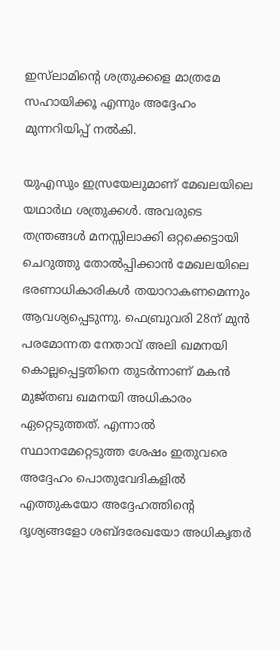ഇസ്‌ലാമിന്റെ ശത്രുക്കളെ മാത്രമേ സഹായിക്കൂ എന്നും അദ്ദേഹം മുന്നറിയിപ്പ് നൽകി.

യുഎസും ഇസ്രയേലുമാണ് മേഖലയിലെ യഥാർഥ ശത്രുക്കൾ. അവരുടെ തന്ത്രങ്ങൾ മനസ്സിലാക്കി ഒറ്റക്കെട്ടായി ചെറുത്തു തോൽപ്പിക്കാൻ മേഖലയിലെ ഭരണാധികാരികൾ തയാറാകണമെന്നും ആവശ്യപ്പെടുന്നു. ഫെബ്രുവരി 28ന് മുൻ പരമോന്നത നേതാവ് അലി ഖമനയി കൊല്ലപ്പെട്ടതിനെ തുടർന്നാണ് മകൻ മുജ്തബ ഖമനയി അധികാരം ഏറ്റെടുത്തത്. എന്നാൽ സ്ഥാനമേറ്റെടുത്ത ശേഷം ഇതുവരെ അദ്ദേഹം പൊതുവേദികളിൽ എത്തുകയോ അദ്ദേഹത്തിന്റെ ദൃശ്യങ്ങളോ ശബ്ദരേഖയോ അധികൃതർ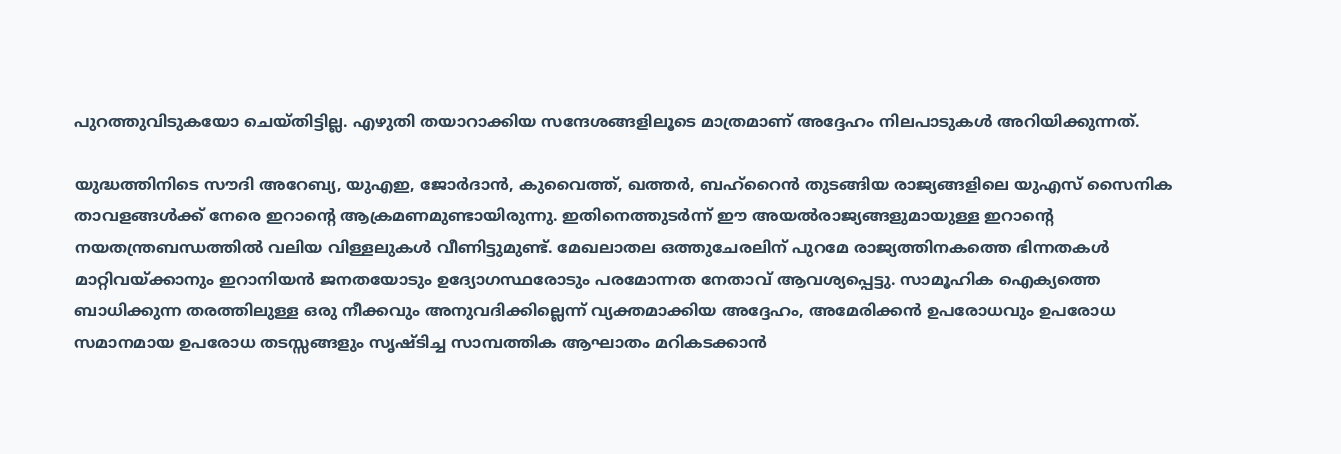പുറത്തുവിടുകയോ ചെയ്തിട്ടില്ല. എഴുതി തയാറാക്കിയ സന്ദേശങ്ങളിലൂടെ മാത്രമാണ് അദ്ദേഹം നിലപാടുകൾ അറിയിക്കുന്നത്.

യുദ്ധത്തിനിടെ സൗദി അറേബ്യ, യുഎഇ, ജോർദാൻ, കുവൈത്ത്, ഖത്തർ, ബഹ്റൈൻ തുടങ്ങിയ രാജ്യങ്ങളിലെ യുഎസ് സൈനിക താവളങ്ങൾക്ക് നേരെ ഇറാന്റെ ആക്രമണമുണ്ടായിരുന്നു. ഇതിനെത്തുടർന്ന് ഈ അയൽരാജ്യങ്ങളുമായുള്ള ഇറാന്റെ നയതന്ത്രബന്ധത്തിൽ വലിയ വിള്ളലുകൾ വീണിട്ടുമുണ്ട്. മേഖലാതല ഒത്തുചേരലിന് പുറമേ രാജ്യത്തിനകത്തെ ഭിന്നതകൾ മാറ്റിവയ്ക്കാനും ഇറാനിയൻ ജനതയോടും ഉദ്യോഗസ്ഥരോടും പരമോന്നത നേതാവ് ആവശ്യപ്പെട്ടു. സാമൂഹിക ഐക്യത്തെ ബാധിക്കുന്ന തരത്തിലുള്ള ഒരു നീക്കവും അനുവദിക്കില്ലെന്ന് വ്യക്തമാക്കിയ അദ്ദേഹം, അമേരിക്കൻ ഉപരോധവും ഉപരോധ സമാനമായ ഉപരോധ തടസ്സങ്ങളും സൃഷ്ടിച്ച സാമ്പത്തിക ആഘാതം മറികടക്കാൻ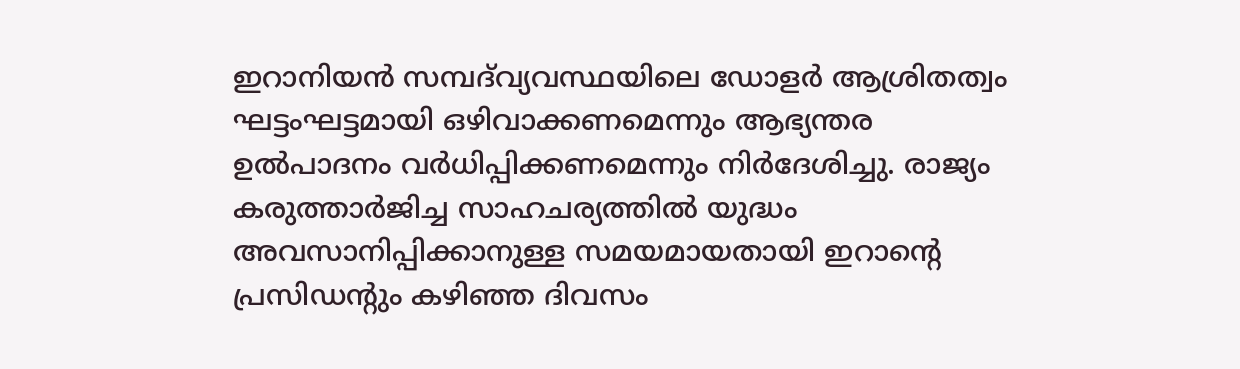ഇറാനിയൻ സമ്പദ്‌വ്യവസ്ഥയിലെ ഡോളർ ആശ്രിതത്വം ഘട്ടംഘട്ടമായി ഒഴിവാക്കണമെന്നും ആഭ്യന്തര ഉൽപാദനം വർധിപ്പിക്കണമെന്നും നിർദേശിച്ചു. രാജ്യം കരുത്താർജിച്ച സാഹചര്യത്തിൽ യുദ്ധം അവസാനിപ്പിക്കാനുള്ള സമയമായതായി ഇറാന്റെ പ്രസിഡന്റും കഴിഞ്ഞ ദിവസം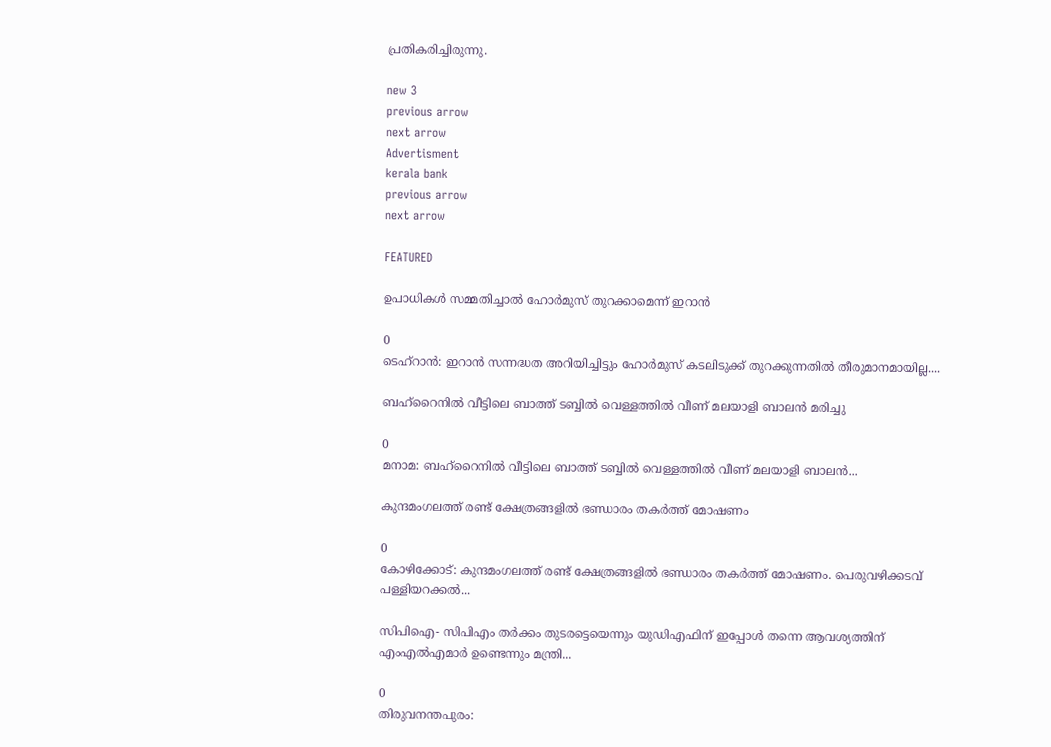പ്രതികരിച്ചിരുന്നു.

new 3
previous arrow
next arrow
Advertisment
kerala bank
previous arrow
next arrow

FEATURED

ഉപാധികൾ സമ്മതിച്ചാൽ ഹോർമുസ് തുറക്കാമെന്ന് ഇറാൻ

0
ടെഹ്റാൻ: ഇറാൻ സന്നദ്ധത അറിയിച്ചിട്ടും ഹോർമുസ് കടലിടുക്ക് തുറക്കുന്നതിൽ തീരുമാനമായില്ല....

ബഹ്‌റൈനിൽ വീട്ടിലെ ബാത്ത് ടബ്ബിൽ വെള്ളത്തിൽ വീണ് മലയാളി ബാലൻ മരിച്ചു

0
മനാമ: ബഹ്‌റൈനിൽ വീട്ടിലെ ബാത്ത് ടബ്ബിൽ വെള്ളത്തിൽ വീണ് മലയാളി ബാലൻ...

കുന്ദമംഗലത്ത് രണ്ട് ക്ഷേത്രങ്ങളിൽ ഭണ്ഡാരം തകർത്ത് മോഷണം

0
കോഴിക്കോട്: കുന്ദമംഗലത്ത് രണ്ട് ക്ഷേത്രങ്ങളിൽ ഭണ്ഡാരം തകർത്ത് മോഷണം. പെരുവഴിക്കടവ് പള്ളിയറക്കൽ...

സിപിഐ- സിപിഎം തർക്കം തുടരട്ടെയെന്നും യുഡിഎഫിന് ഇപ്പോൾ തന്നെ ആവശ്യത്തിന് എംഎൽഎമാർ ഉണ്ടെന്നും മന്ത്രി...

0
തിരുവനന്തപുരം: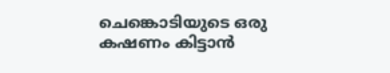ചെങ്കൊടിയുടെ ഒരു കഷണം കിട്ടാൻ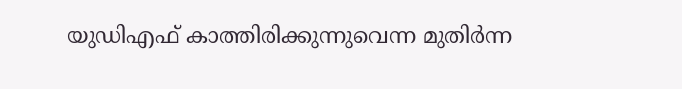യുഡിഎഫ് കാത്തിരിക്കുന്നുവെന്ന മുതിർന്ന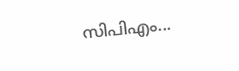സിപിഎം...